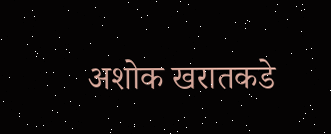अशोक खरातकडे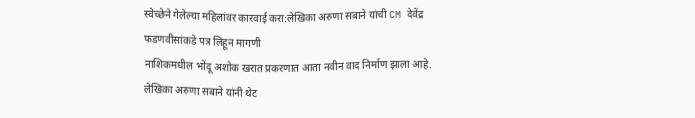स्वेच्छेने गेलेल्या महिलांवर कारवाई करा:लेखिका अरुणा सबाने यांची CM देवेंद्र फडणवीसांकडे पत्र लिहून मागणी
नाशिकमधील भोंदू अशोक खरात प्रकरणात आता नवीन वाद निर्माण झाला आहे. लेखिका अरुणा सबाने यांनी थेट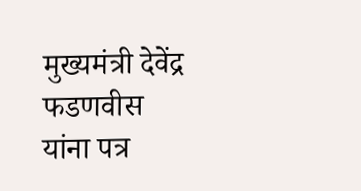मुख्यमंत्री देवेंद्र फडणवीस यांना पत्र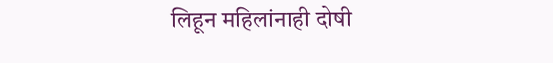लिहून महिलांनाही दोषी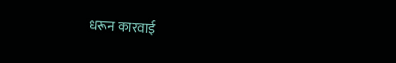धरून कारवाई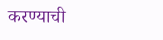करण्याची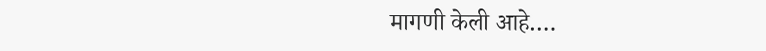मागणी केली आहे….